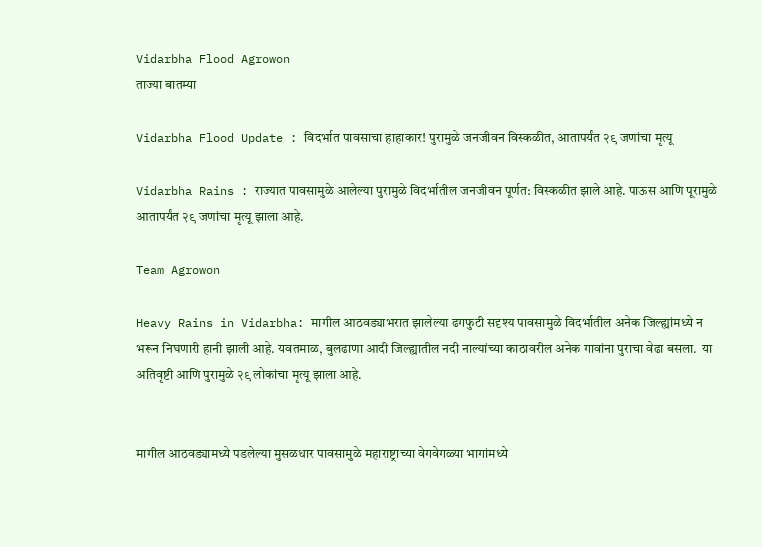Vidarbha Flood Agrowon
ताज्या बातम्या

Vidarbha Flood Update : विदर्भात पावसाचा हाहाकार! पुरामुळे जनजीवन विस्कळीत, आतापर्यंत २९ जणांचा मृत्यू

Vidarbha Rains : राज्यात पावसामुळे आलेल्या पुरामुळे विदर्भातील जनजीवन पूर्णत: विस्कळीत झाले आहे. पाऊस आणि पूरामुळे आतापर्यंत २९ जणांचा मृत्यू झाला आहे.

Team Agrowon

Heavy Rains in Vidarbha: मागील आठवड्याभरात झालेल्या ढगफुटी सदृश्य पावसामुळे विदर्भातील अनेक जिल्ह्यांमध्ये न भरून निघणारी हानी झाली आहे. यवतमाळ, बुलढाणा आदी जिल्ह्यातील नदी नाल्यांच्या काठावरील अनेक गावांना पुराचा वेढा बसला.  या अतिवृष्टी आणि पुरामुळे २९ लोकांचा मृत्यू झाला आहे.


मागील आठवड्यामध्ये पडलेल्या मुसळधार पावसामुळे महाराष्ट्राच्या वेगवेगळ्या भागांमध्ये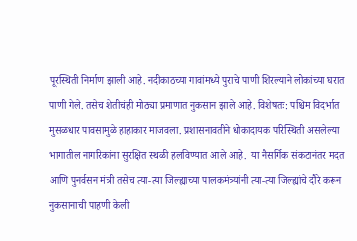पूरस्थिती निर्माण झाली आहे. नदीकाठच्या गावांमध्ये पुराचे पाणी शिरल्याने लोकांच्या घरात पाणी गेले. तसेच शेतीचंही मोठ्या प्रमाणात नुकसान झाले आहे. विशेषतः: पश्चिम विदर्भात मुसळधार पावसामुळे हाहाकार माजवला. प्रशासनावतीने धोकादायक परिस्थिती असलेल्या भागातील नागरिकांना सुरक्षित स्थळी हलविण्यात आले आहे.  या नैसर्गिक संकटानंतर मदत आणि पुनर्वसन मंत्री तसेच त्या-त्या जिल्ह्याच्या पालकमंत्र्यांनी त्या-त्या जिल्ह्यांचे दौरे करून नुकसानाची पाहणी केली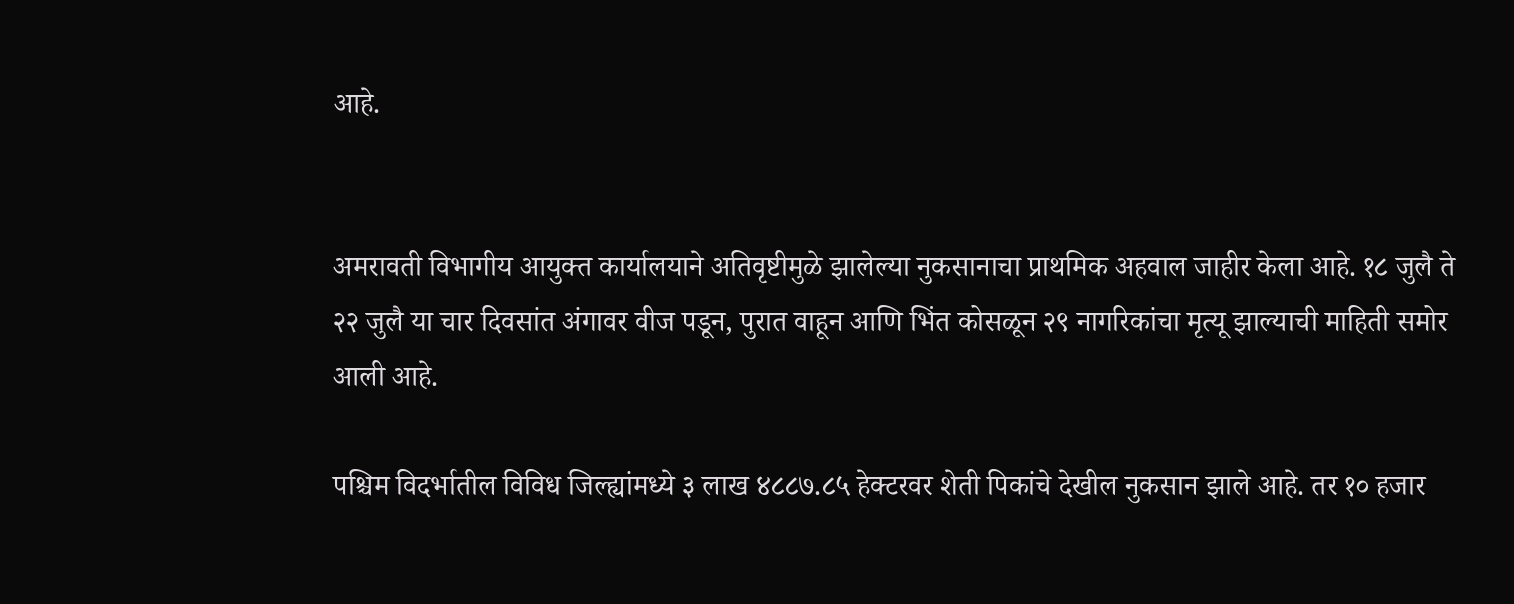आहे.


अमरावती विभागीय आयुक्त कार्यालयाने अतिवृष्टीमुळे झालेल्या नुकसानाचा प्राथमिक अहवाल जाहीर केला आहे. १८ जुलै ते २२ जुलै या चार दिवसांत अंगावर वीज पडून, पुरात वाहून आणि भिंत कोसळून २९ नागरिकांचा मृत्यू झाल्याची माहिती समोर आली आहे.

पश्चिम विदर्भातील विविध जिल्ह्यांमध्ये ३ लाख ४८८७.८५ हेक्टरवर शेती पिकांचे देखील नुकसान झाले आहे. तर १० हजार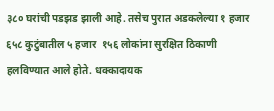३८० घरांची पडझड झाली आहे. तसेच पुरात अडकलेल्या १ हजार ६५८ कुटुंबातील ५ हजार  १५६ लोकांना सुरक्षित ठिकाणी हलविण्यात आले होते. धक्कादायक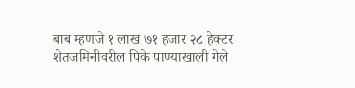बाब म्हणजे १ लाख ७१ हजार २८ हेक्टर शेतजमिनीवरील पिके पाण्याखाली गेले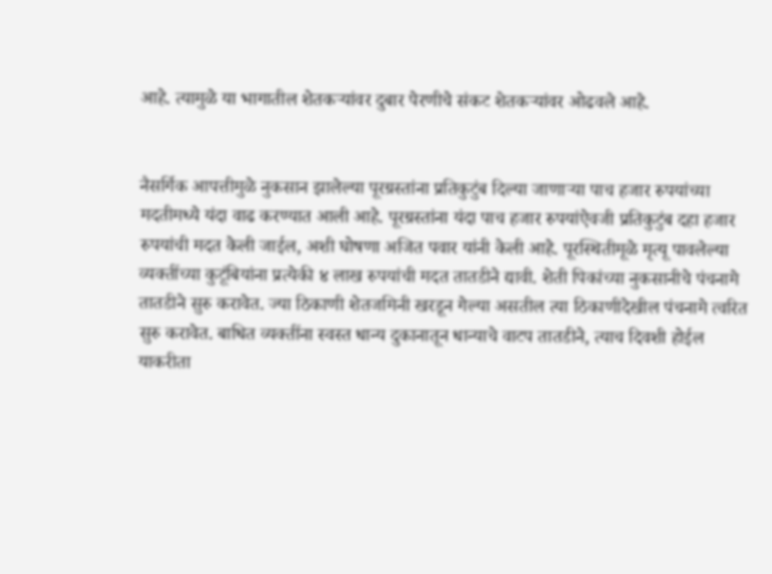आहे. त्यामुळे या भागातील शेतकऱ्यांवर दुबार पेरणीचे संकट शेतकऱ्यांवर ओढवले आहे.


नैसर्गिक आपत्तीमुळे नुकसान झालेल्या पूरग्रस्तांना प्रतिकुटुंब दिल्या जाणाऱ्या पाच हजार रुपयांच्या मदतीमध्ये यंदा वाढ करण्यात आली आहे. पूरग्रस्तांना यंदा पाच हजार रुपयांऐवजी प्रतिकुटुंब दहा हजार रुपयांची मदत केली जाईल, अशी घोषणा अजित पवार यांनी केली आहे. पूरस्थितीमूळे मृत्यू पावलेल्या व्यक्तींच्या कुटूंबियांना प्रत्येकी ४ लाख रुपयांची मदत तातडीने द्यावी. शेती पिकांच्या नुकसानीचे पंचनामे तातडीने सुरु करावेत. ज्या ठिकाणी शेतजमिनी खरडून गेल्या असतील त्या ठिकाणीदेखील पंचनामे त्वरित सुरु करावेत. बाधित व्यक्तींना स्वस्त धान्य दुकानातून धान्याचे वाटप तातडीने, त्याच दिवशी होईल याकरीता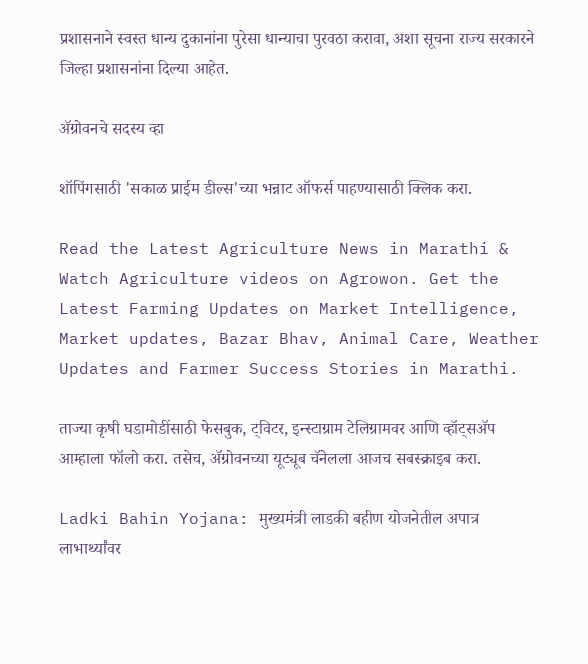प्रशासनाने स्वस्त धान्य दुकानांना पुरेसा धान्याचा पुरवठा करावा, अशा सूचना राज्य सरकारने जिल्हा प्रशासनांना दिल्या आहेत.

ॲग्रोवनचे सदस्य व्हा

शॉपिंगसाठी 'सकाळ प्राईम डील्स'च्या भन्नाट ऑफर्स पाहण्यासाठी क्लिक करा.

Read the Latest Agriculture News in Marathi & Watch Agriculture videos on Agrowon. Get the Latest Farming Updates on Market Intelligence, Market updates, Bazar Bhav, Animal Care, Weather Updates and Farmer Success Stories in Marathi.

ताज्या कृषी घडामोडींसाठी फेसबुक, ट्विटर, इन्स्टाग्राम टेलिग्रामवर आणि व्हॉट्सॲप आम्हाला फॉलो करा. तसेच, ॲग्रोवनच्या यूट्यूब चॅनेलला आजच सबस्क्राइब करा.

Ladki Bahin Yojana: मुख्यमंत्री लाडकी बहीण योजनेतील अपात्र लाभार्थ्यांवर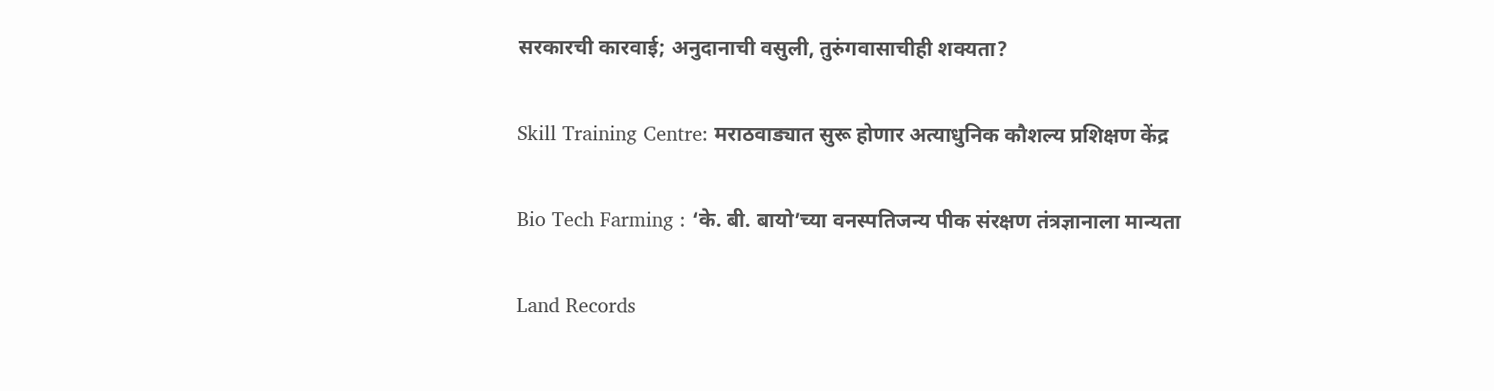सरकारची कारवाई; अनुदानाची वसुली, तुरुंगवासाचीही शक्यता?

Skill Training Centre: मराठवाड्यात सुरू होणार अत्याधुनिक कौशल्य प्रशिक्षण केंद्र

Bio Tech Farming : ‘के. बी. बायो’च्या वनस्पतिजन्य पीक संरक्षण तंत्रज्ञानाला मान्यता

Land Records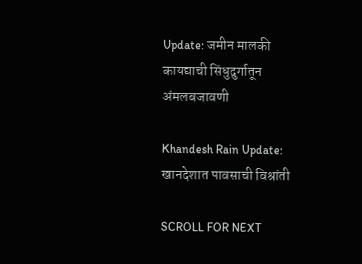Update: जमीन मालकी कायद्याची सिंधुदुर्गातून अंमलबजावणी

Khandesh Rain Update: खानदेशात पावसाची विश्रांती

SCROLL FOR NEXT